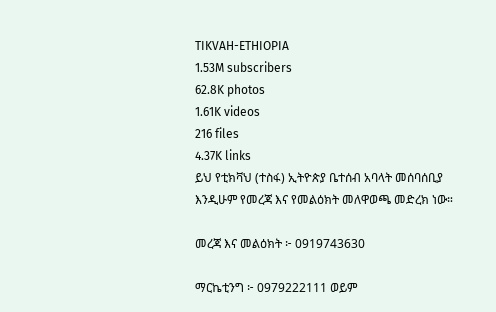TIKVAH-ETHIOPIA
1.53M subscribers
62.8K photos
1.61K videos
216 files
4.37K links
ይህ የቲክቫህ (ተስፋ) ኢትዮጵያ ቤተሰብ አባላት መሰባሰቢያ እንዲሁም የመረጃ እና የመልዕክት መለዋወጫ መድረክ ነው።

መረጃ እና መልዕክት ፦ 0919743630

ማርኬቲንግ ፦ 0979222111 ወይም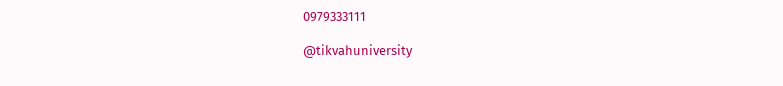0979333111

@tikvahuniversity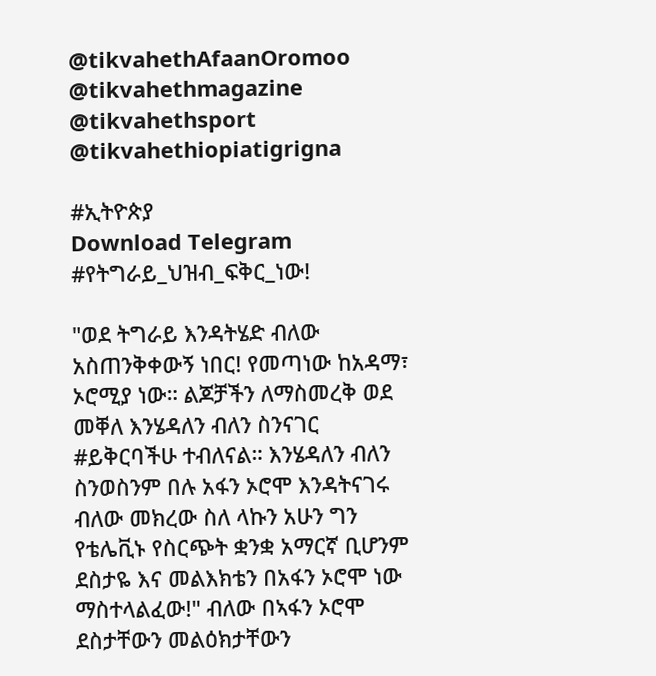@tikvahethAfaanOromoo
@tikvahethmagazine
@tikvahethsport
@tikvahethiopiatigrigna

#ኢትዮጵያ
Download Telegram
#የትግራይ_ህዝብ_ፍቅር_ነው!

"ወደ ትግራይ እንዳትሄድ ብለው አስጠንቅቀውኝ ነበር! የመጣነው ከአዳማ፣ ኦሮሚያ ነው። ልጆቻችን ለማስመረቅ ወደ መቐለ እንሄዳለን ብለን ስንናገር #ይቅርባችሁ ተብለናል። እንሄዳለን ብለን ስንወስንም በሉ አፋን ኦሮሞ እንዳትናገሩ ብለው መክረው ስለ ላኩን አሁን ግን የቴሌቪኑ የስርጭት ቋንቋ አማርኛ ቢሆንም ደስታዬ እና መልእክቴን በአፋን ኦሮሞ ነው ማስተላልፈው!" ብለው በኣፋን ኦሮሞ ደስታቸውን መልዕክታቸውን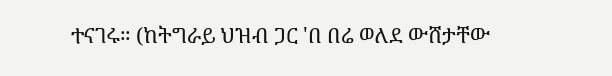ተናገሩ። (ከትግራይ ህዝብ ጋር 'በ በሬ ወለደ ውሸታቸው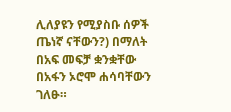ሊለያዩን የሚያስቡ ሰዎች ጤነኛ ናቸውን?) በማለት በአፍ መፍቻ ቋንቋቸው በአፋን ኦሮሞ ሐሳባቸውን ገለፁ።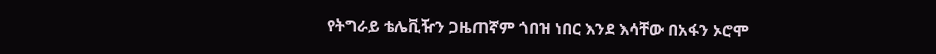የትግራይ ቴሌቪዥን ጋዜጠኛም ጎበዝ ነበር እንደ እሳቸው በአፋን ኦሮሞ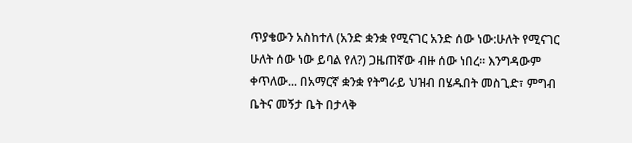ጥያቄውን አስከተለ (አንድ ቋንቋ የሚናገር አንድ ሰው ነው:ሁለት የሚናገር ሁለት ሰው ነው ይባል የለ?) ጋዜጠኛው ብዙ ሰው ነበረ፡፡ እንግዳውም ቀጥለው... በአማርኛ ቋንቋ የትግራይ ህዝብ በሄዱበት መስጊድ፣ ምግብ ቤትና መኝታ ቤት በታላቅ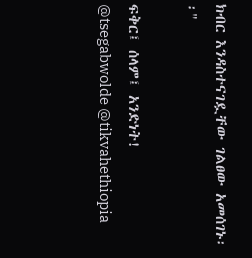ክብር እንዳስተናገዷቸው ገልፀው አመሰገኑ፡፡"

ፍቅር፤ ሰላም፤ አንድነት!
@tsegabwolde @tikvahethiopia